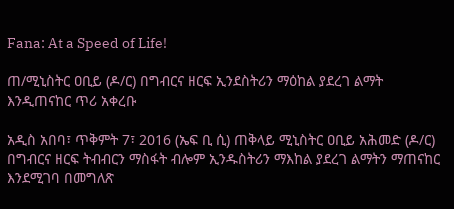Fana: At a Speed of Life!

ጠ/ሚኒስትር ዐቢይ (ዶ/ር) በግብርና ዘርፍ ኢንደስትሪን ማዕከል ያደረገ ልማት እንዲጠናከር ጥሪ አቀረቡ

አዲስ አበባ፣ ጥቅምት 7፣ 2016 (ኤፍ ቢ ሲ) ጠቅላይ ሚኒስትር ዐቢይ አሕመድ (ዶ/ር) በግብርና ዘርፍ ትብብርን ማስፋት ብሎም ኢንዱስትሪን ማእከል ያደረገ ልማትን ማጠናከር እንደሚገባ በመግለጽ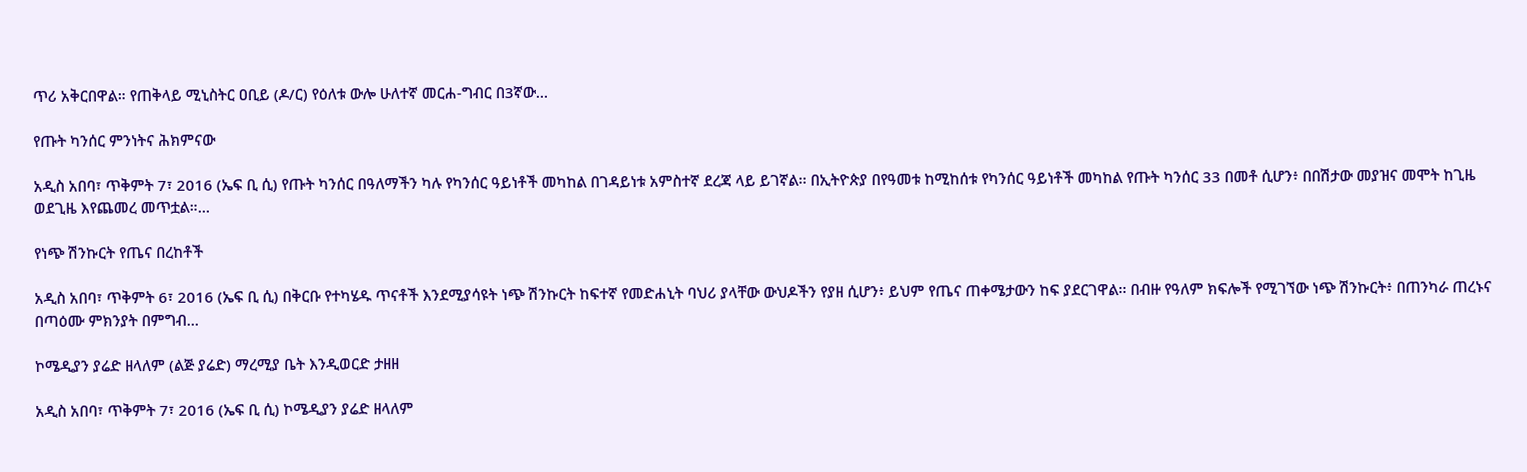ጥሪ አቅርበዋል። የጠቅላይ ሚኒስትር ዐቢይ (ዶ/ር) የዕለቱ ውሎ ሁለተኛ መርሐ-ግብር በ3ኛው…

የጡት ካንሰር ምንነትና ሕክምናው

አዲስ አበባ፣ ጥቅምት 7፣ 2016 (ኤፍ ቢ ሲ) የጡት ካንሰር በዓለማችን ካሉ የካንሰር ዓይነቶች መካከል በገዳይነቱ አምስተኛ ደረጃ ላይ ይገኛል፡፡ በኢትዮጵያ በየዓመቱ ከሚከሰቱ የካንሰር ዓይነቶች መካከል የጡት ካንሰር 33 በመቶ ሲሆን፥ በበሽታው መያዝና መሞት ከጊዜ ወደጊዜ እየጨመረ መጥቷል።…

የነጭ ሽንኩርት የጤና በረከቶች

አዲስ አበባ፣ ጥቅምት 6፣ 2016 (ኤፍ ቢ ሲ) በቅርቡ የተካሄዱ ጥናቶች እንደሚያሳዩት ነጭ ሽንኩርት ከፍተኛ የመድሐኒት ባህሪ ያላቸው ውህዶችን የያዘ ሲሆን፥ ይህም የጤና ጠቀሜታውን ከፍ ያደርገዋል፡፡ በብዙ የዓለም ክፍሎች የሚገኘው ነጭ ሽንኩርት፥ በጠንካራ ጠረኑና በጣዕሙ ምክንያት በምግብ…

ኮሜዲያን ያሬድ ዘላለም (ልጅ ያሬድ) ማረሚያ ቤት እንዲወርድ ታዘዘ

አዲስ አበባ፣ ጥቅምት 7፣ 2016 (ኤፍ ቢ ሲ) ኮሜዲያን ያሬድ ዘላለም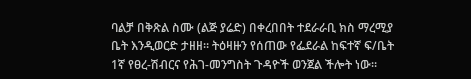ባልቻ በቅጽል ስሙ (ልጅ ያሬድ) በቀረበበት ተደራራቢ ክስ ማረሚያ ቤት እንዲወርድ ታዘዘ። ትዕዛዙን የሰጠው የፌደራል ከፍተኛ ፍ/ቤት 1ኛ የፀረ-ሽብርና የሕገ-መንግስት ጉዳዮች ወንጀል ችሎት ነው።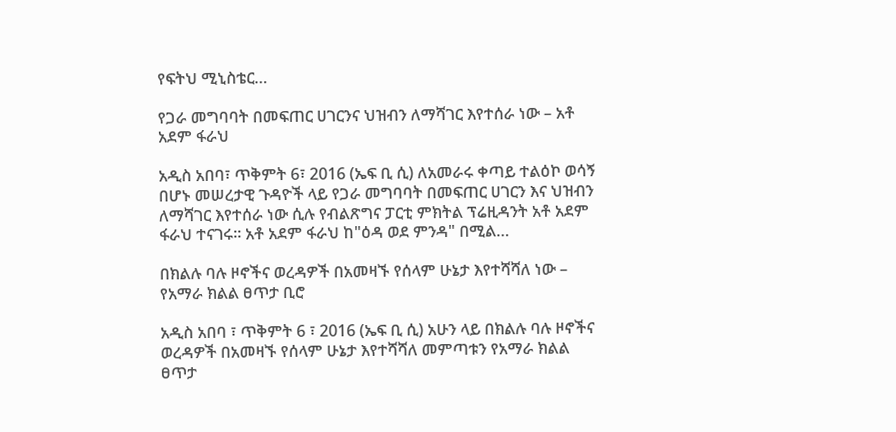የፍትህ ሚኒስቴር…

የጋራ መግባባት በመፍጠር ሀገርንና ህዝብን ለማሻገር እየተሰራ ነው – አቶ አደም ፋራህ

አዲስ አበባ፣ ጥቅምት 6፣ 2016 (ኤፍ ቢ ሲ) ለአመራሩ ቀጣይ ተልዕኮ ወሳኝ በሆኑ መሠረታዊ ጉዳዮች ላይ የጋራ መግባባት በመፍጠር ሀገርን እና ህዝብን ለማሻገር እየተሰራ ነው ሲሉ የብልጽግና ፓርቲ ምክትል ፕሬዚዳንት አቶ አደም ፋራህ ተናገሩ፡፡ አቶ አደም ፋራህ ከ"ዕዳ ወደ ምንዳ" በሚል…

በክልሉ ባሉ ዞኖችና ወረዳዎች በአመዛኙ የሰላም ሁኔታ እየተሻሻለ ነው – የአማራ ክልል ፀጥታ ቢሮ

አዲስ አበባ ፣ ጥቅምት 6 ፣ 2016 (ኤፍ ቢ ሲ) አሁን ላይ በክልሉ ባሉ ዞኖችና ወረዳዎች በአመዛኙ የሰላም ሁኔታ እየተሻሻለ መምጣቱን የአማራ ክልል ፀጥታ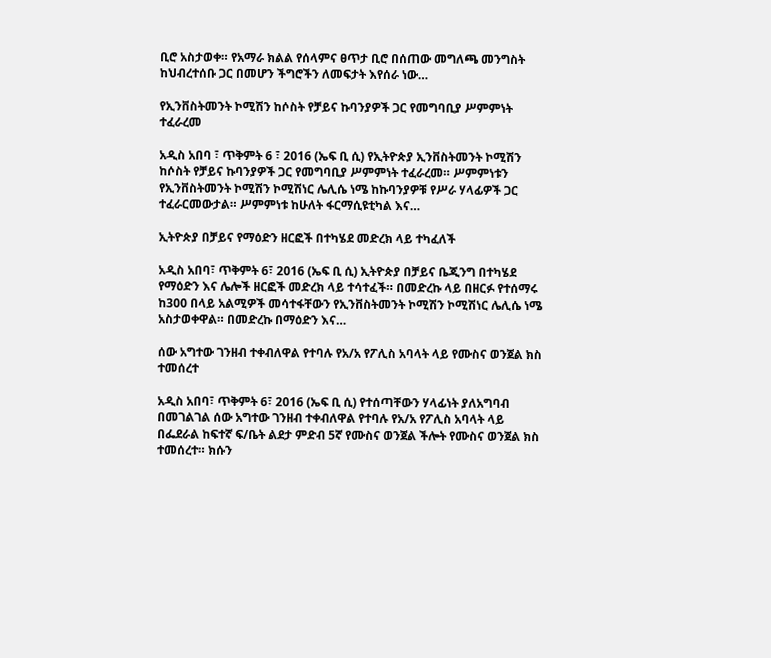ቢሮ አስታወቀ። የአማራ ክልል የሰላምና ፀጥታ ቢሮ በሰጠው መግለጫ መንግስት ከህብረተሰቡ ጋር በመሆን ችግሮችን ለመፍታት እየሰራ ነው…

የኢንቨስትመንት ኮሚሽን ከሶስት የቻይና ኩባንያዎች ጋር የመግባቢያ ሥምምነት ተፈራረመ

አዲስ አበባ ፣ ጥቅምት 6 ፣ 2016 (ኤፍ ቢ ሲ) የኢትዮጵያ ኢንቨስትመንት ኮሚሽን ከሶስት የቻይና ኩባንያዎች ጋር የመግባቢያ ሥምምነት ተፈራረመ። ሥምምነቱን የኢንቨስትመንት ኮሚሽን ኮሚሽነር ሌሊሴ ነሜ ከኩባንያዎቹ የሥራ ሃላፊዎች ጋር ተፈራርመውታል። ሥምምነቱ ከሁለት ፋርማሲዩቲካል እና…

ኢትዮጵያ በቻይና የማዕድን ዘርፎች በተካሄደ መድረክ ላይ ተካፈለች

አዲስ አበባ፣ ጥቅምት 6፣ 2016 (ኤፍ ቢ ሲ) ኢትዮጵያ በቻይና ቤጂንግ በተካሄደ የማዕድን እና ሌሎች ዘርፎች መድረክ ላይ ተሳተፈች። በመድረኩ ላይ በዘርፉ የተሰማሩ ከ300 በላይ አልሚዎች መሳተፋቸውን የኢንቨስትመንት ኮሚሽን ኮሚሽነር ሌሊሴ ነሜ አስታወቀዋል። በመድረኩ በማዕድን እና…

ሰው አግተው ገንዘብ ተቀብለዋል የተባሉ የአ/አ የፖሊስ አባላት ላይ የሙስና ወንጀል ክስ ተመሰረተ

አዲስ አበባ፣ ጥቅምት 6፣ 2016 (ኤፍ ቢ ሲ) የተሰጣቸውን ሃላፊነት ያለአግባብ በመገልገል ሰው አግተው ገንዘብ ተቀብለዋል የተባሉ የአ/አ የፖሊስ አባላት ላይ በፌደራል ከፍተኛ ፍ/ቤት ልደታ ምድብ 5ኛ የሙስና ወንጀል ችሎት የሙስና ወንጀል ክስ ተመሰረተ። ክሱን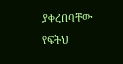ያቀረበባቸው የፍትህ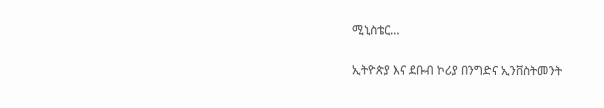ሚኒስቴር…

ኢትዮጵያ እና ደቡብ ኮሪያ በንግድና ኢንቨስትመንት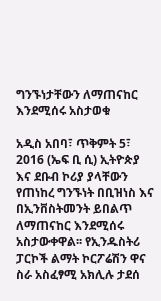ግንኙነታቸውን ለማጠናከር እንደሚሰሩ አስታወቁ

አዲስ አበባ፣ ጥቅምት 5፣ 2016 (ኤፍ ቢ ሲ) ኢትዮጵያ እና ደቡብ ኮሪያ ያላቸውን የጠነከረ ግንኙነት በቢዝነስ እና በኢንቨስትመንት ይበልጥ ለማጠናከር እንደሚሰሩ አስታውቀዋል፡፡ የኢንዱስትሪ ፓርኮች ልማት ኮርፖሬሽን ዋና ስራ አስፈፃሚ አክሊሉ ታደሰ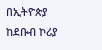በኢትዮጵያ ከደቡብ ኮሪያ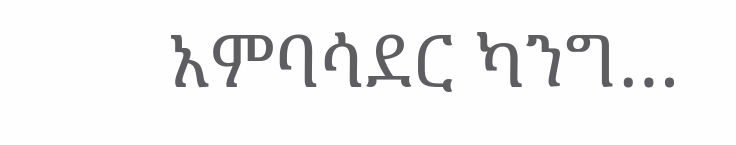አምባሳደር ካንግ…